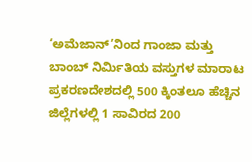‘ಅಮೆಜಾನ್’ನಿಂದ ಗಾಂಜಾ ಮತ್ತು ಬಾಂಬ್ ನಿರ್ಮಿತಿಯ ವಸ್ತುಗಳ ಮಾರಾಟ ಪ್ರಕರಣದೇಶದಲ್ಲಿ 500 ಕ್ಕಿಂತಲೂ ಹೆಚ್ಚಿನ ಜಿಲ್ಲೆಗಳಲ್ಲಿ 1 ಸಾವಿರದ 200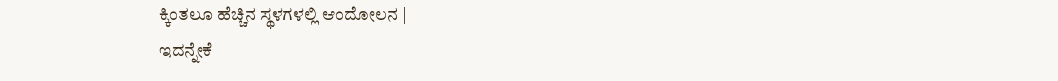ಕ್ಕಿಂತಲೂ ಹೆಚ್ಚಿನ ಸ್ಥಳಗಳಲ್ಲಿ ಆಂದೋಲನ |
ಇದನ್ನೇಕೆ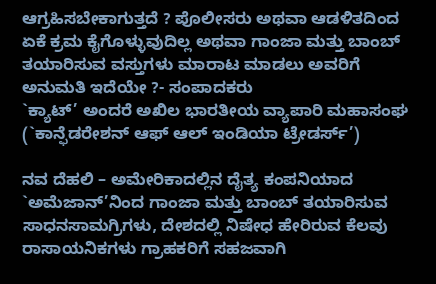ಆಗ್ರಹಿಸಬೇಕಾಗುತ್ತದೆ ? ಪೊಲೀಸರು ಅಥವಾ ಆಡಳಿತದಿಂದ ಏಕೆ ಕ್ರಮ ಕೈಗೊಳ್ಳುವುದಿಲ್ಲ ಅಥವಾ ಗಾಂಜಾ ಮತ್ತು ಬಾಂಬ್ ತಯಾರಿಸುವ ವಸ್ತುಗಳು ಮಾರಾಟ ಮಾಡಲು ಅವರಿಗೆ ಅನುಮತಿ ಇದೆಯೇ ?- ಸಂಪಾದಕರು
`ಕ್ಯಾಟ್’ ಅಂದರೆ ಅಖಿಲ ಭಾರತೀಯ ವ್ಯಾಪಾರಿ ಮಹಾಸಂಘ (`ಕಾನ್ಫೆಡರೇಶನ್ ಆಫ್ ಆಲ್ ಇಂಡಿಯಾ ಟ್ರೇಡರ್ಸ್’)

ನವ ದೆಹಲಿ – ಅಮೇರಿಕಾದಲ್ಲಿನ ದೈತ್ಯ ಕಂಪನಿಯಾದ `ಅಮೆಜಾನ್’ನಿಂದ ಗಾಂಜಾ ಮತ್ತು ಬಾಂಬ್ ತಯಾರಿಸುವ ಸಾಧನಸಾಮಗ್ರಿಗಳು, ದೇಶದಲ್ಲಿ ನಿಷೇಧ ಹೇರಿರುವ ಕೆಲವು ರಾಸಾಯನಿಕಗಳು ಗ್ರಾಹಕರಿಗೆ ಸಹಜವಾಗಿ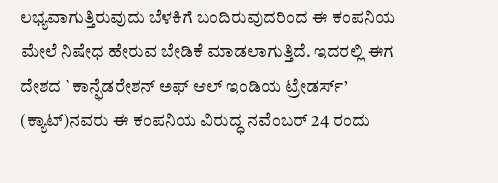ಲಭ್ಯವಾಗುತ್ತಿರುವುದು ಬೆಳಕಿಗೆ ಬಂದಿರುವುದರಿಂದ ಈ ಕಂಪನಿಯ ಮೇಲೆ ನಿಷೇಧ ಹೇರುವ ಬೇಡಿಕೆ ಮಾಡಲಾಗುತ್ತಿದೆ. ಇದರಲ್ಲಿ ಈಗ ದೇಶದ `ಕಾನ್ಫೆಡರೇಶನ್ ಅಫ್ ಆಲ್ ಇಂಡಿಯ ಟ್ರೇಡರ್ಸ್’ (ಕ್ಯಾಟ್)ನವರು ಈ ಕಂಪನಿಯ ವಿರುದ್ಧ ನವೆಂಬರ್ 24 ರಂದು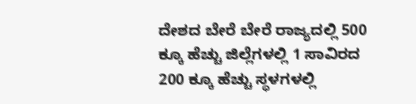ದೇಶದ ಬೇರೆ ಬೇರೆ ರಾಜ್ಯದಲ್ಲಿ 500 ಕ್ಕೂ ಹೆಚ್ಚು ಜಿಲ್ಲೆಗಳಲ್ಲಿ 1 ಸಾವಿರದ 200 ಕ್ಕೂ ಹೆಚ್ಚು ಸ್ಥಳಗಳಲ್ಲಿ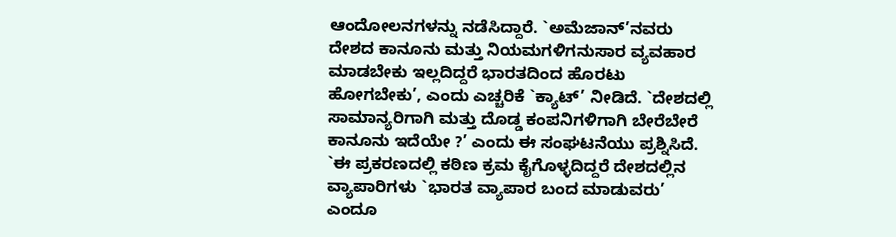ಆಂದೋಲನಗಳನ್ನು ನಡೆಸಿದ್ದಾರೆ. `ಅಮೆಜಾನ್’ನವರು ದೇಶದ ಕಾನೂನು ಮತ್ತು ನಿಯಮಗಳಿಗನುಸಾರ ವ್ಯವಹಾರ ಮಾಡಬೇಕು ಇಲ್ಲದಿದ್ದರೆ ಭಾರತದಿಂದ ಹೊರಟು ಹೋಗಬೇಕು’, ಎಂದು ಎಚ್ಚರಿಕೆ `ಕ್ಯಾಟ್’ ನೀಡಿದೆ. `ದೇಶದಲ್ಲಿ ಸಾಮಾನ್ಯರಿಗಾಗಿ ಮತ್ತು ದೊಡ್ಡ ಕಂಪನಿಗಳಿಗಾಗಿ ಬೇರೆಬೇರೆ ಕಾನೂನು ಇದೆಯೇ ?’ ಎಂದು ಈ ಸಂಘಟನೆಯು ಪ್ರಶ್ನಿಸಿದೆ. `ಈ ಪ್ರಕರಣದಲ್ಲಿ ಕಠಿಣ ಕ್ರಮ ಕೈಗೊಳ್ಳದಿದ್ದರೆ ದೇಶದಲ್ಲಿನ ವ್ಯಾಪಾರಿಗಳು `ಭಾರತ ವ್ಯಾಪಾರ ಬಂದ ಮಾಡುವರು’ ಎಂದೂ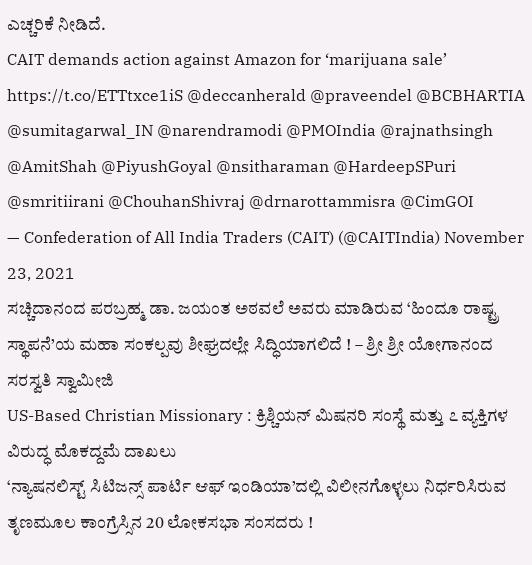ಎಚ್ಚರಿಕೆ ನೀಡಿದೆ.
CAIT demands action against Amazon for ‘marijuana sale’ https://t.co/ETTtxce1iS @deccanherald @praveendel @BCBHARTIA @sumitagarwal_IN @narendramodi @PMOIndia @rajnathsingh @AmitShah @PiyushGoyal @nsitharaman @HardeepSPuri @smritiirani @ChouhanShivraj @drnarottammisra @CimGOI
— Confederation of All India Traders (CAIT) (@CAITIndia) November 23, 2021
ಸಚ್ಚಿದಾನಂದ ಪರಬ್ರಹ್ಮ ಡಾ. ಜಯಂತ ಅಠವಲೆ ಅವರು ಮಾಡಿರುವ ‘ಹಿಂದೂ ರಾಷ್ಟ್ರ ಸ್ಥಾಪನೆ’ಯ ಮಹಾ ಸಂಕಲ್ಪವು ಶೀಘ್ರದಲ್ಲೇ ಸಿದ್ಧಿಯಾಗಲಿದೆ ! – ಶ್ರೀ ಶ್ರೀ ಯೋಗಾನಂದ ಸರಸ್ವತಿ ಸ್ವಾಮೀಜಿ
US-Based Christian Missionary : ಕ್ರಿಶ್ಚಿಯನ್ ಮಿಷನರಿ ಸಂಸ್ಥೆ ಮತ್ತು ೭ ವ್ಯಕ್ತಿಗಳ ವಿರುದ್ಧ ಮೊಕದ್ದಮೆ ದಾಖಲು
‘ನ್ಯಾಷನಲಿಸ್ಟ್ ಸಿಟಿಜನ್ಸ್ ಪಾರ್ಟಿ ಆಫ್ ಇಂಡಿಯಾ’ದಲ್ಲಿ ವಿಲೀನಗೊಳ್ಳಲು ನಿರ್ಧರಿಸಿರುವ ತೃಣಮೂಲ ಕಾಂಗ್ರೆಸ್ಸಿನ 20 ಲೋಕಸಭಾ ಸಂಸದರು !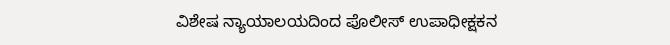ವಿಶೇಷ ನ್ಯಾಯಾಲಯದಿಂದ ಪೊಲೀಸ್ ಉಪಾಧೀಕ್ಷಕನ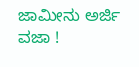ಜಾಮೀನು ಅರ್ಜಿ ವಜಾ !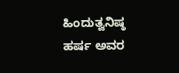ಹಿಂದುತ್ವನಿಷ್ಠ ಹರ್ಷ ಅವರ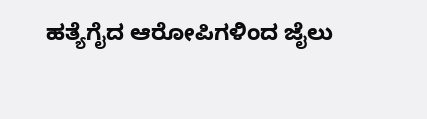ಹತ್ಯೆಗೈದ ಆರೋಪಿಗಳಿಂದ ಜೈಲು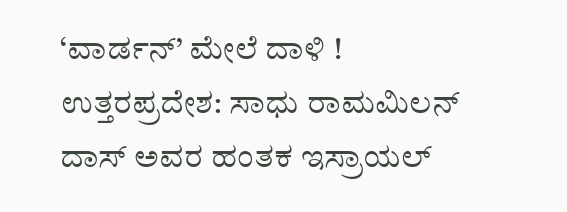‘ವಾರ್ಡನ್’ ಮೇಲೆ ದಾಳಿ !
ಉತ್ತರಪ್ರದೇಶ: ಸಾಧು ರಾಮಮಿಲನ್ ದಾಸ್ ಅವರ ಹಂತಕ ಇಸ್ರಾಯಲ್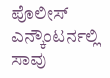ಪೊಲೀಸ್ ಎನ್ಕೌಂಟರ್ನಲ್ಲಿ ಸಾವು